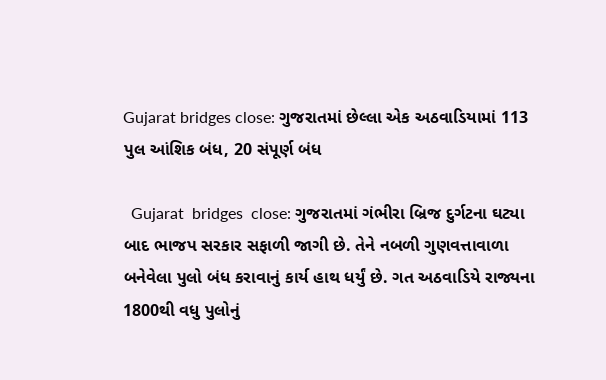Gujarat bridges close: ગુજરાતમાં છેલ્લા એક અઠવાડિયામાં 113 પુલ આંશિક બંધ, 20 સંપૂર્ણ બંધ

  Gujarat  bridges  close: ગુજરાતમાં ગંભીરા બ્રિજ દુર્ગટના ઘટ્યા બાદ ભાજપ સરકાર સફાળી જાગી છે. તેને નબળી ગુણવત્તાવાળા બનેવેલા પુલો બંધ કરાવાનું કાર્ય હાથ ધર્યું છે. ગત અઠવાડિયે રાજ્યના 1800થી વધુ પુલોનું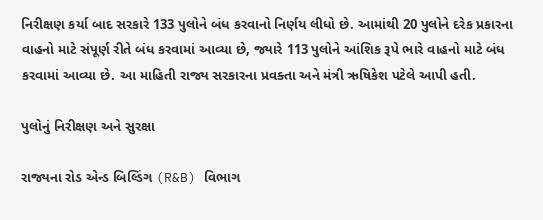નિરીક્ષણ કર્યા બાદ સરકારે 133 પુલોને બંધ કરવાનો નિર્ણય લીધો છે. આમાંથી 20 પુલોને દરેક પ્રકારના વાહનો માટે સંપૂર્ણ રીતે બંધ કરવામાં આવ્યા છે, જ્યારે 113 પુલોને આંશિક રૂપે ભારે વાહનો માટે બંધ કરવામાં આવ્યા છે. આ માહિતી રાજ્ય સરકારના પ્રવક્તા અને મંત્રી ઋષિકેશ પટેલે આપી હતી.

પુલોનું નિરીક્ષણ અને સુરક્ષા

રાજ્યના રોડ એન્ડ બિલ્ડિંગ (R&B) વિભાગ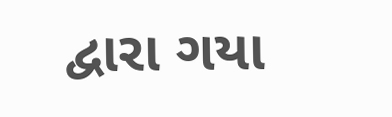દ્વારા ગયા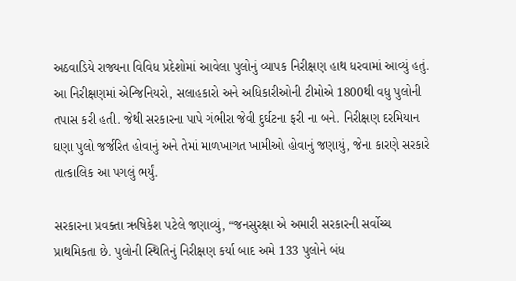અઠવાડિયે રાજ્યના વિવિધ પ્રદેશોમાં આવેલા પુલોનું વ્યાપક નિરીક્ષણ હાથ ધરવામાં આવ્યું હતું. આ નિરીક્ષણમાં એન્જિનિયરો, સલાહકારો અને અધિકારીઓની ટીમોએ 1800થી વધુ પુલોની તપાસ કરી હતી. જેથી સરકારના પાપે ગંભીરા જેવી દુર્ઘટના ફરી ના બને. નિરીક્ષણ દરમિયાન ઘણા પુલો જર્જરિત હોવાનું અને તેમાં માળખાગત ખામીઓ હોવાનું જણાયું, જેના કારણે સરકારે તાત્કાલિક આ પગલું ભર્યું.

સરકારના પ્રવક્તા ઋષિકેશ પટેલે જણાવ્યું, “જનસુરક્ષા એ અમારી સરકારની સર્વોચ્ચ પ્રાથમિકતા છે. પુલોની સ્થિતિનું નિરીક્ષણ કર્યા બાદ અમે 133 પુલોને બંધ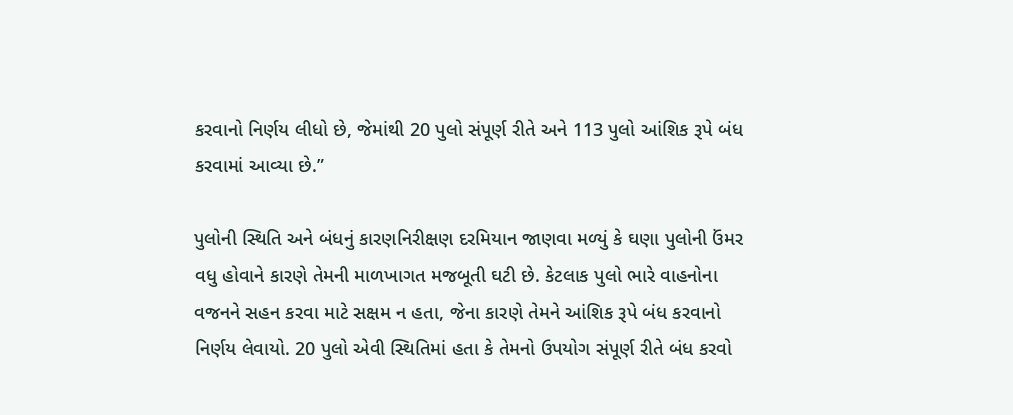કરવાનો નિર્ણય લીધો છે, જેમાંથી 20 પુલો સંપૂર્ણ રીતે અને 113 પુલો આંશિક રૂપે બંધ કરવામાં આવ્યા છે.”

પુલોની સ્થિતિ અને બંધનું કારણનિરીક્ષણ દરમિયાન જાણવા મળ્યું કે ઘણા પુલોની ઉંમર વધુ હોવાને કારણે તેમની માળખાગત મજબૂતી ઘટી છે. કેટલાક પુલો ભારે વાહનોના વજનને સહન કરવા માટે સક્ષમ ન હતા, જેના કારણે તેમને આંશિક રૂપે બંધ કરવાનો નિર્ણય લેવાયો. 20 પુલો એવી સ્થિતિમાં હતા કે તેમનો ઉપયોગ સંપૂર્ણ રીતે બંધ કરવો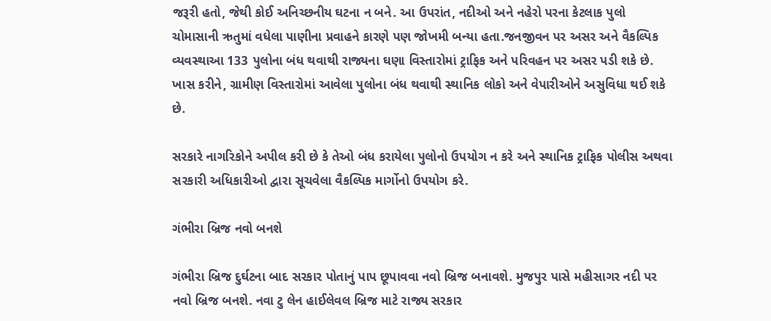જરૂરી હતો, જેથી કોઈ અનિચ્છનીય ઘટના ન બને. આ ઉપરાંત, નદીઓ અને નહેરો પરના કેટલાક પુલો ચોમાસાની ઋતુમાં વધેલા પાણીના પ્રવાહને કારણે પણ જોખમી બન્યા હતા.જનજીવન પર અસર અને વૈકલ્પિક વ્યવસ્થાઆ 133 પુલોના બંધ થવાથી રાજ્યના ઘણા વિસ્તારોમાં ટ્રાફિક અને પરિવહન પર અસર પડી શકે છે. ખાસ કરીને, ગ્રામીણ વિસ્તારોમાં આવેલા પુલોના બંધ થવાથી સ્થાનિક લોકો અને વેપારીઓને અસુવિધા થઈ શકે છે.

સરકારે નાગરિકોને અપીલ કરી છે કે તેઓ બંધ કરાયેલા પુલોનો ઉપયોગ ન કરે અને સ્થાનિક ટ્રાફિક પોલીસ અથવા સરકારી અધિકારીઓ દ્વારા સૂચવેલા વૈકલ્પિક માર્ગોનો ઉપયોગ કરે.

ગંભીરા બ્રિજ નવો બનશે

ગંભીરા બ્રિજ દુર્ઘટના બાદ સરકાર પોતાનું પાપ છૂપાવવા નવો બ્રિજ બનાવશે. મુજપુર પાસે મહીસાગર નદી પર નવો બ્રિજ બનશે. નવા ટુ લેન હાઈલેવલ બ્રિજ માટે રાજ્ય સરકાર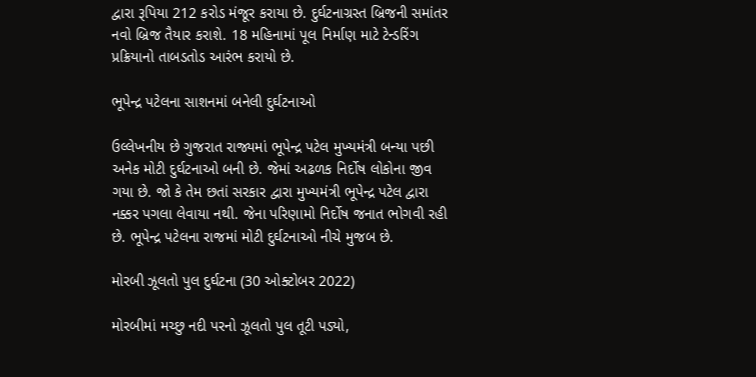દ્વારા રૂપિયા 212 કરોડ મંજૂર કરાયા છે. દુર્ઘટનાગ્રસ્ત બ્રિજની સમાંતર નવો બ્રિજ તૈયાર કરાશે. 18 મહિનામાં પૂલ નિર્માણ માટે ટેન્ડરિંગ પ્રક્રિયાનો તાબડતોડ આરંભ કરાયો છે.

ભૂપેન્દ્ર પટેલના સાશનમાં બનેલી દુર્ઘટનાઓ

ઉલ્લેખનીય છે ગુજરાત રાજ્યમાં ભૂપેન્દ્ર પટેલ મુખ્યમંત્રી બન્યા પછી અનેક મોટી દુર્ઘટનાઓ બની છે. જેમાં અઢળક નિર્દોષ લોકોના જીવ ગયા છે. જો કે તેમ છતાં સરકાર દ્વારા મુખ્યમંત્રી ભૂપેન્દ્ર પટેલ દ્વારા નક્કર પગલા લેવાયા નથી. જેના પરિણામો નિર્દોષ જનાત ભોગવી રહી છે. ભૂપેન્દ્ર પટેલના રાજમાં મોટી દુર્ઘટનાઓ નીચે મુજબ છે.

મોરબી ઝૂલતો પુલ દુર્ઘટના (30 ઓક્ટોબર 2022)

મોરબીમાં મચ્છુ નદી પરનો ઝૂલતો પુલ તૂટી પડ્યો,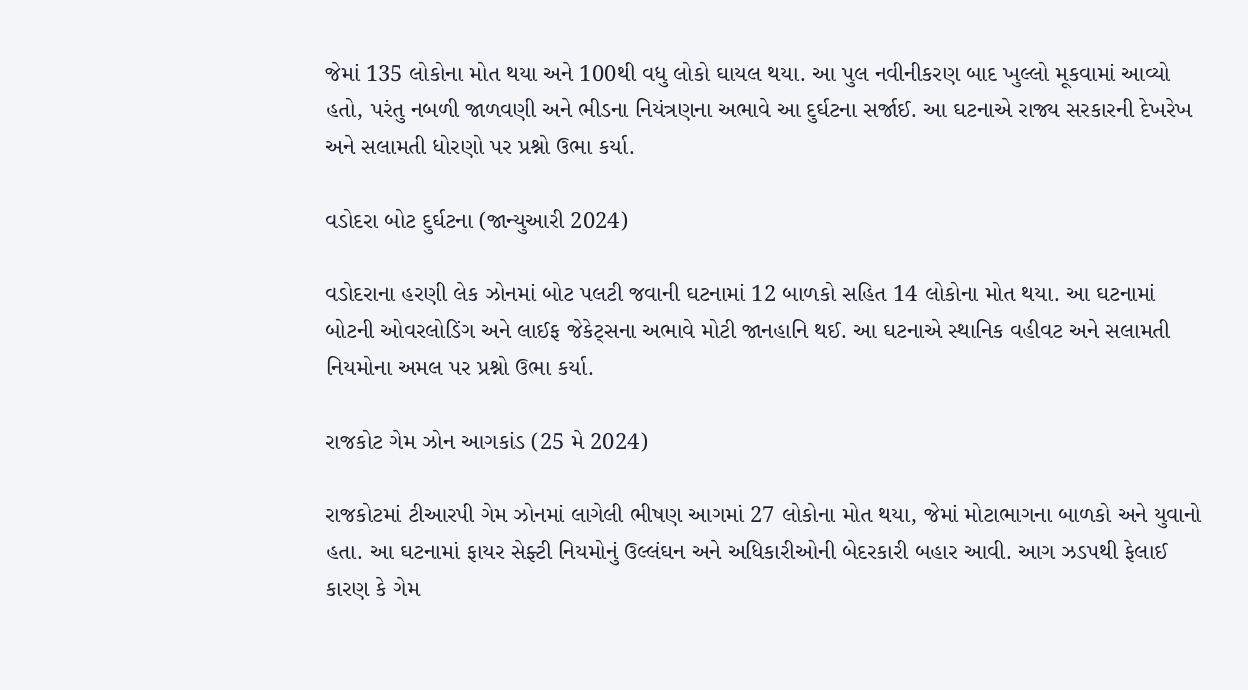જેમાં 135 લોકોના મોત થયા અને 100થી વધુ લોકો ઘાયલ થયા. આ પુલ નવીનીકરણ બાદ ખુલ્લો મૂકવામાં આવ્યો હતો, પરંતુ નબળી જાળવણી અને ભીડના નિયંત્રણના અભાવે આ દુર્ઘટના સર્જાઈ. આ ઘટનાએ રાજ્ય સરકારની દેખરેખ અને સલામતી ધોરણો પર પ્રશ્નો ઉભા કર્યા.

વડોદરા બોટ દુર્ઘટના (જાન્યુઆરી 2024)

વડોદરાના હરણી લેક ઝોનમાં બોટ પલટી જવાની ઘટનામાં 12 બાળકો સહિત 14 લોકોના મોત થયા. આ ઘટનામાં બોટની ઓવરલોડિંગ અને લાઈફ જેકેટ્સના અભાવે મોટી જાનહાનિ થઈ. આ ઘટનાએ સ્થાનિક વહીવટ અને સલામતી નિયમોના અમલ પર પ્રશ્નો ઉભા કર્યા.

રાજકોટ ગેમ ઝોન આગકાંડ (25 મે 2024)

રાજકોટમાં ટીઆરપી ગેમ ઝોનમાં લાગેલી ભીષણ આગમાં 27 લોકોના મોત થયા, જેમાં મોટાભાગના બાળકો અને યુવાનો હતા. આ ઘટનામાં ફાયર સેફ્ટી નિયમોનું ઉલ્લંઘન અને અધિકારીઓની બેદરકારી બહાર આવી. આગ ઝડપથી ફેલાઈ કારણ કે ગેમ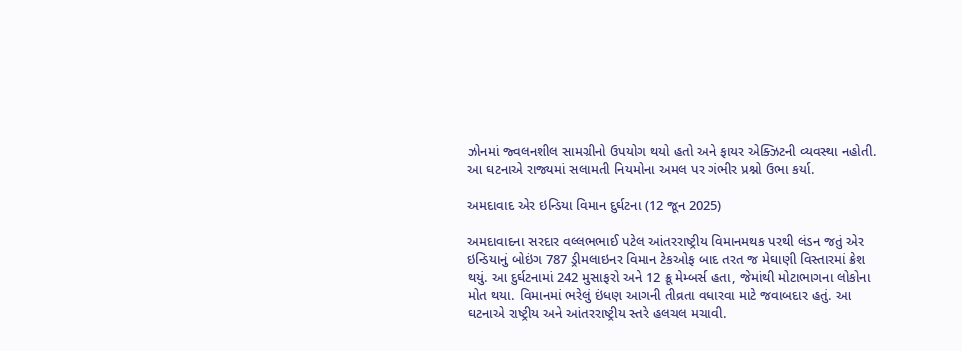ઝોનમાં જ્વલનશીલ સામગ્રીનો ઉપયોગ થયો હતો અને ફાયર એક્ઝિટની વ્યવસ્થા નહોતી. આ ઘટનાએ રાજ્યમાં સલામતી નિયમોના અમલ પર ગંભીર પ્રશ્નો ઉભા કર્યા.

અમદાવાદ એર ઇન્ડિયા વિમાન દુર્ઘટના (12 જૂન 2025)

અમદાવાદના સરદાર વલ્લભભાઈ પટેલ આંતરરાષ્ટ્રીય વિમાનમથક પરથી લંડન જતું એર ઇન્ડિયાનું બોઇંગ 787 ડ્રીમલાઇનર વિમાન ટેકઓફ બાદ તરત જ મેઘાણી વિસ્તારમાં ક્રેશ થયું. આ દુર્ઘટનામાં 242 મુસાફરો અને 12 ક્રૂ મેમ્બર્સ હતા, જેમાંથી મોટાભાગના લોકોના મોત થયા. વિમાનમાં ભરેલું ઇંધણ આગની તીવ્રતા વધારવા માટે જવાબદાર હતું. આ ઘટનાએ રાષ્ટ્રીય અને આંતરરાષ્ટ્રીય સ્તરે હલચલ મચાવી.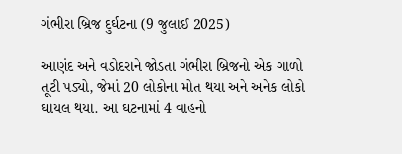ગંભીરા બ્રિજ દુર્ઘટના (9 જુલાઈ 2025)

આણંદ અને વડોદરાને જોડતા ગંભીરા બ્રિજનો એક ગાળો તૂટી પડ્યો, જેમાં 20 લોકોના મોત થયા અને અનેક લોકો ઘાયલ થયા. આ ઘટનામાં 4 વાહનો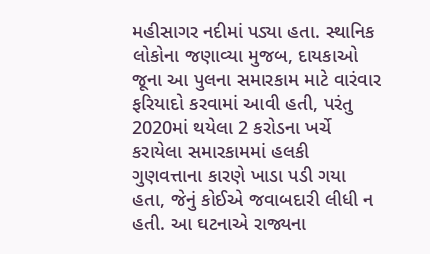મહીસાગર નદીમાં પડ્યા હતા. સ્થાનિક લોકોના જણાવ્યા મુજબ, દાયકાઓ જૂના આ પુલના સમારકામ માટે વારંવાર ફરિયાદો કરવામાં આવી હતી, પરંતુ 2020માં થયેલા 2 કરોડના ખર્ચે કરાયેલા સમારકામમાં હલકી ગુણવત્તાના કારણે ખાડા પડી ગયા હતા, જેનું કોઈએ જવાબદારી લીધી ન હતી. આ ઘટનાએ રાજ્યના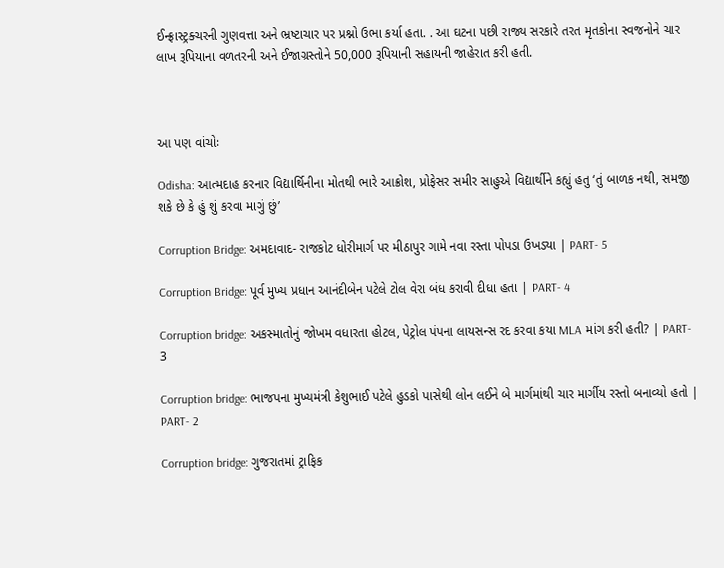ઈન્ફ્રાસ્ટ્રક્ચરની ગુણવત્તા અને ભ્રષ્ટાચાર પર પ્રશ્નો ઉભા કર્યા હતા. . આ ઘટના પછી રાજ્ય સરકારે તરત મૃતકોના સ્વજનોને ચાર લાખ રૂપિયાના વળતરની અને ઈજાગ્રસ્તોને 50,000 રૂપિયાની સહાયની જાહેરાત કરી હતી.



આ પણ વાંચોઃ

Odisha: આત્મદાહ કરનાર વિદ્યાર્થિનીના મોતથી ભારે આક્રોશ, પ્રોફેસર સમીર સાહુએ વિદ્યાર્થીને કહ્યું હતુ ‘તું બાળક નથી, સમજી શકે છે કે હું શું કરવા માગું છું’

Corruption Bridge: અમદાવાદ- રાજકોટ ધોરીમાર્ગ પર મીઠાપુર ગામે નવા રસ્તા પોપડા ઉખડ્યા | PART- 5

Corruption Bridge: પૂર્વ મુખ્ય પ્રધાન આનંદીબેન પટેલે ટોલ વેરા બંધ કરાવી દીધા હતા | PART- 4

Corruption bridge: અકસ્માતોનું જોખમ વધારતા હોટલ, પેટ્રોલ પંપના લાયસન્સ રદ કરવા કયા MLA માંગ કરી હતી? | PART- 3

Corruption bridge: ભાજપના મુખ્યમંત્રી કેશુભાઈ પટેલે હુડકો પાસેથી લોન લઈને બે માર્ગમાંથી ચાર માર્ગીય રસ્તો બનાવ્યો હતો | PART- 2

Corruption bridge: ગુજરાતમાં ટ્રાફિક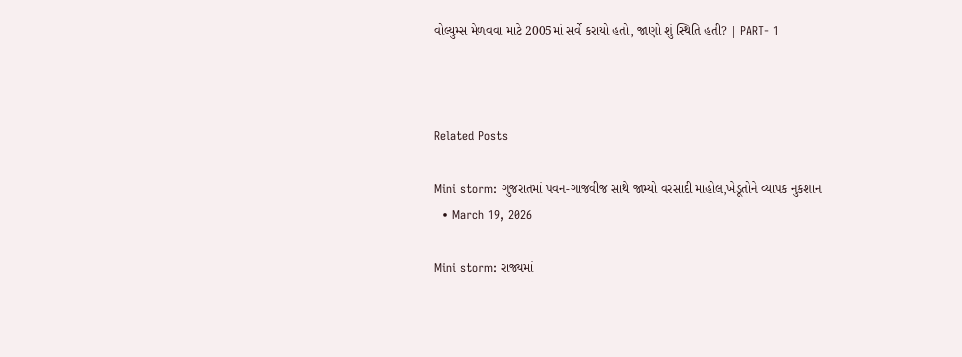વોલ્યુમ્સ મેળવવા માટે 2005માં સર્વે કરાયો હતો, જાણો શું સ્થિતિ હતી? | PART- 1



Related Posts

Mini storm: ગુજરાતમાં પવન-ગાજવીજ સાથે જામ્યો વરસાદી માહોલ,ખેડૂતોને વ્યાપક નુકશાન
  • March 19, 2026

Mini storm: રાજ્યમાં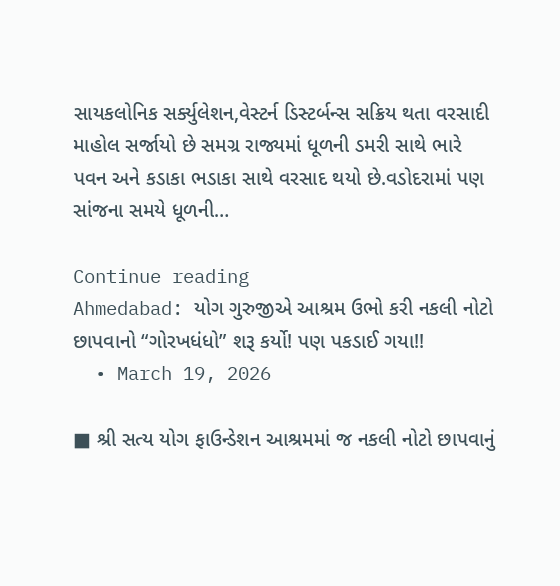સાયકલોનિક સર્ક્યુલેશન,વેસ્ટર્ન ડિસ્ટર્બન્સ સક્રિય થતા વરસાદી માહોલ સર્જાયો છે સમગ્ર રાજ્યમાં ધૂળની ડમરી સાથે ભારે પવન અને કડાકા ભડાકા સાથે વરસાદ થયો છે.વડોદરામાં પણ સાંજના સમયે ધૂળની…

Continue reading
Ahmedabad: યોગ ગુરુજીએ આશ્રમ ઉભો કરી નકલી નોટો છાપવાનો “ગોરખધંધો” શરૂ કર્યો! પણ પકડાઈ ગયા!!
  • March 19, 2026

■ શ્રી સત્ય યોગ ફાઉન્ડેશન આશ્રમમાં જ નકલી નોટો છાપવાનું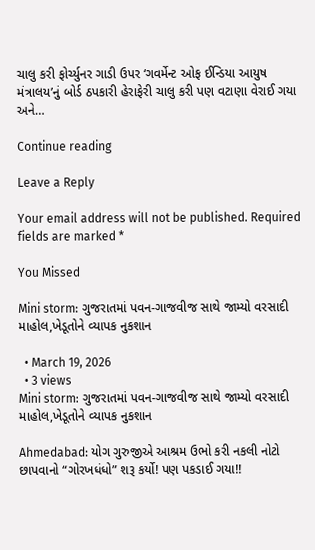ચાલુ કરી ફોર્ચ્યુનર ગાડી ઉપર ‘ગવર્મેન્ટ ઓફ ઈન્ડિયા આયુષ મંત્રાલય’નું બોર્ડ ઠપકારી હેરાફેરી ચાલુ કરી પણ વટાણા વેરાઈ ગયા અને…

Continue reading

Leave a Reply

Your email address will not be published. Required fields are marked *

You Missed

Mini storm: ગુજરાતમાં પવન-ગાજવીજ સાથે જામ્યો વરસાદી માહોલ,ખેડૂતોને વ્યાપક નુકશાન

  • March 19, 2026
  • 3 views
Mini storm: ગુજરાતમાં પવન-ગાજવીજ સાથે જામ્યો વરસાદી માહોલ,ખેડૂતોને વ્યાપક નુકશાન

Ahmedabad: યોગ ગુરુજીએ આશ્રમ ઉભો કરી નકલી નોટો છાપવાનો “ગોરખધંધો” શરૂ કર્યો! પણ પકડાઈ ગયા!!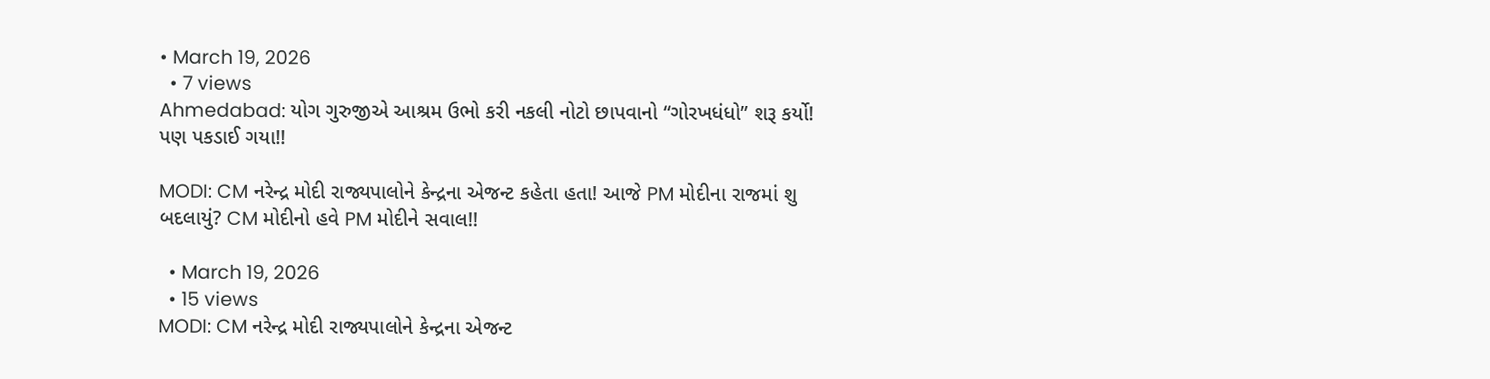• March 19, 2026
  • 7 views
Ahmedabad: યોગ ગુરુજીએ આશ્રમ ઉભો કરી નકલી નોટો છાપવાનો “ગોરખધંધો” શરૂ કર્યો! પણ પકડાઈ ગયા!!

MODI: CM નરેન્દ્ર મોદી રાજ્યપાલોને કેન્દ્રના એજન્ટ કહેતા હતા! આજે PM મોદીના રાજમાં શુ બદલાયું? CM મોદીનો હવે PM મોદીને સવાલ!!

  • March 19, 2026
  • 15 views
MODI: CM નરેન્દ્ર મોદી રાજ્યપાલોને કેન્દ્રના એજન્ટ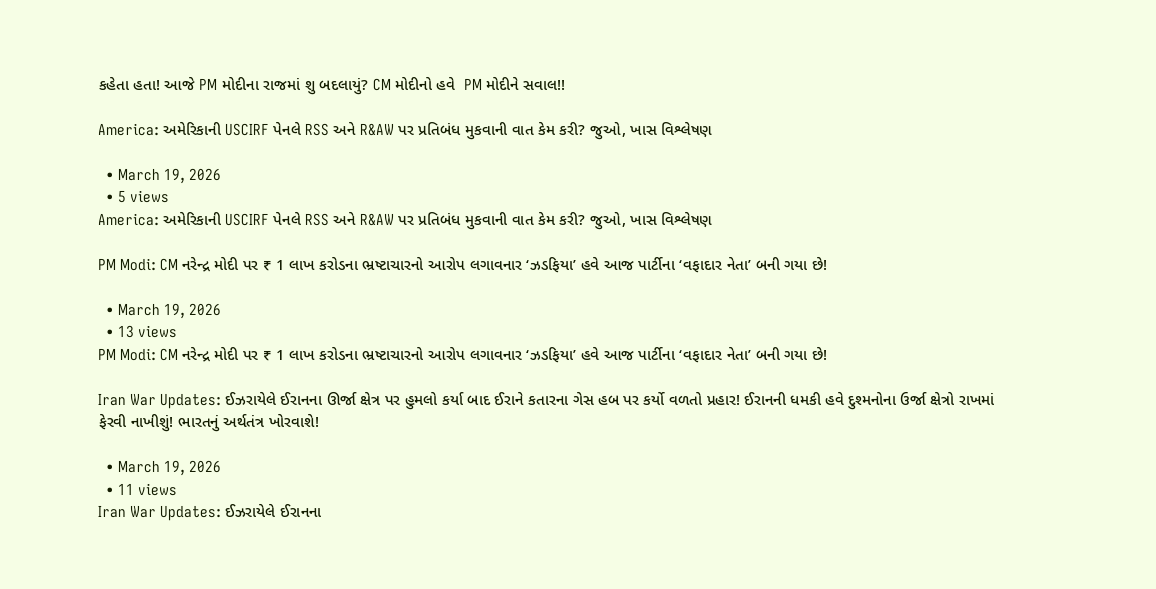કહેતા હતા! આજે PM મોદીના રાજમાં શુ બદલાયું? CM મોદીનો હવે  PM મોદીને સવાલ!!

America: અમેરિકાની USCIRF પેનલે RSS અને R&AW પર પ્રતિબંધ મુકવાની વાત કેમ કરી? જુઓ, ખાસ વિશ્લેષણ

  • March 19, 2026
  • 5 views
America: અમેરિકાની USCIRF પેનલે RSS અને R&AW પર પ્રતિબંધ મુકવાની વાત કેમ કરી? જુઓ, ખાસ વિશ્લેષણ

PM Modi: CM નરેન્દ્ર મોદી પર ₹ 1 લાખ કરોડના ભ્રષ્ટાચારનો આરોપ લગાવનાર ‘ઝડફિયા’ હવે આજ પાર્ટીના ‘વફાદાર નેતા’ બની ગયા છે!

  • March 19, 2026
  • 13 views
PM Modi: CM નરેન્દ્ર મોદી પર ₹ 1 લાખ કરોડના ભ્રષ્ટાચારનો આરોપ લગાવનાર ‘ઝડફિયા’ હવે આજ પાર્ટીના ‘વફાદાર નેતા’ બની ગયા છે!

Iran War Updates: ઈઝરાયેલે ઈરાનના ઊર્જા ક્ષેત્ર પર હુમલો કર્યા બાદ ઈરાને કતારના ગેસ હબ પર કર્યો વળતો પ્રહાર! ઈરાનની ધમકી હવે દુશ્મનોના ઉર્જા ક્ષેત્રો રાખમાં ફેરવી નાખીશું! ભારતનું અર્થતંત્ર ખોરવાશે!

  • March 19, 2026
  • 11 views
Iran War Updates: ઈઝરાયેલે ઈરાનના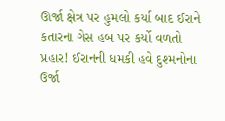ઊર્જા ક્ષેત્ર પર હુમલો કર્યા બાદ ઈરાને  કતારના ગેસ હબ પર કર્યો વળતો પ્રહાર! ઈરાનની ધમકી હવે દુશ્મનોના ઉર્જા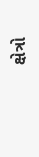ક્ષેત્રો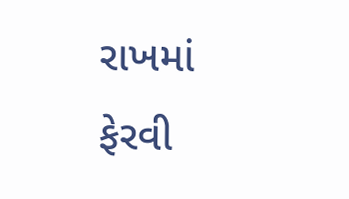રાખમાં ફેરવી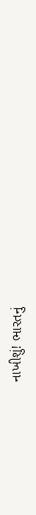નાખીશું! ભારતનું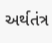અર્થતંત્ર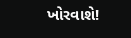ખોરવાશે!